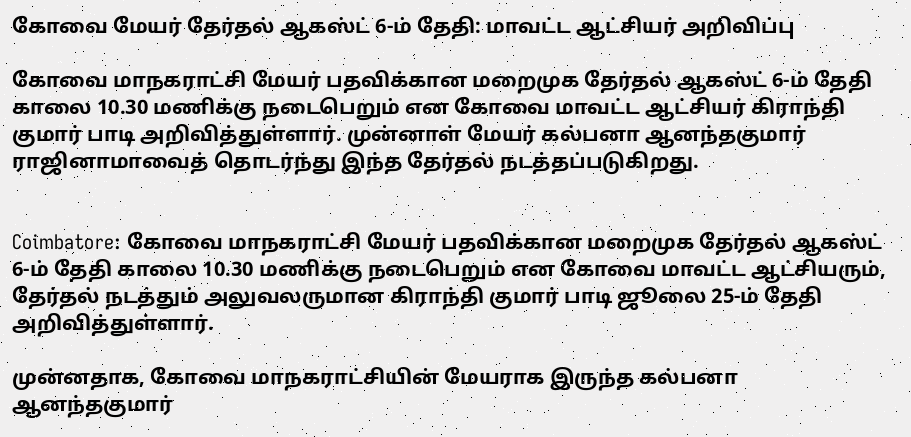கோவை மேயர் தேர்தல் ஆகஸ்ட் 6-ம் தேதி: மாவட்ட ஆட்சியர் அறிவிப்பு

கோவை மாநகராட்சி மேயர் பதவிக்கான மறைமுக தேர்தல் ஆகஸ்ட் 6-ம் தேதி காலை 10.30 மணிக்கு நடைபெறும் என கோவை மாவட்ட ஆட்சியர் கிராந்தி குமார் பாடி அறிவித்துள்ளார். முன்னாள் மேயர் கல்பனா ஆனந்தகுமார் ராஜினாமாவைத் தொடர்ந்து இந்த தேர்தல் நடத்தப்படுகிறது.


Coimbatore: கோவை மாநகராட்சி மேயர் பதவிக்கான மறைமுக தேர்தல் ஆகஸ்ட் 6-ம் தேதி காலை 10.30 மணிக்கு நடைபெறும் என கோவை மாவட்ட ஆட்சியரும், தேர்தல் நடத்தும் அலுவலருமான கிராந்தி குமார் பாடி ஜூலை 25-ம் தேதி அறிவித்துள்ளார்.

முன்னதாக, கோவை மாநகராட்சியின் மேயராக இருந்த கல்பனா ஆனந்தகுமார்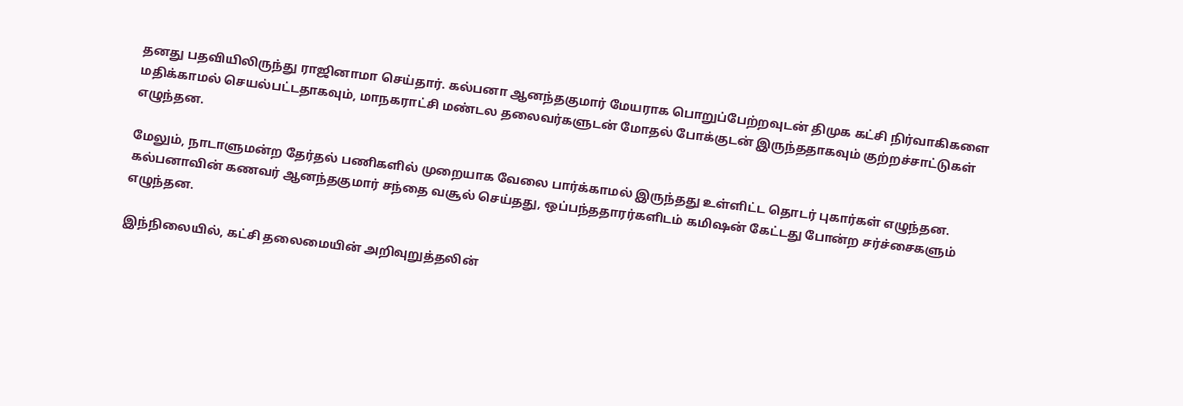தனது பதவியிலிருந்து ராஜினாமா செய்தார். கல்பனா ஆனந்தகுமார் மேயராக பொறுப்பேற்றவுடன் திமுக கட்சி நிர்வாகிகளை மதிக்காமல் செயல்பட்டதாகவும், மாநகராட்சி மண்டல தலைவர்களுடன் மோதல் போக்குடன் இருந்ததாகவும் குற்றச்சாட்டுகள் எழுந்தன.

மேலும், நாடாளுமன்ற தேர்தல் பணிகளில் முறையாக வேலை பார்க்காமல் இருந்தது உள்ளிட்ட தொடர் புகார்கள் எழுந்தன. கல்பனாவின் கணவர் ஆனந்தகுமார் சந்தை வசூல் செய்தது, ஒப்பந்ததாரர்களிடம் கமிஷன் கேட்டது போன்ற சர்ச்சைகளும் எழுந்தன.

இந்நிலையில், கட்சி தலைமையின் அறிவுறுத்தலின்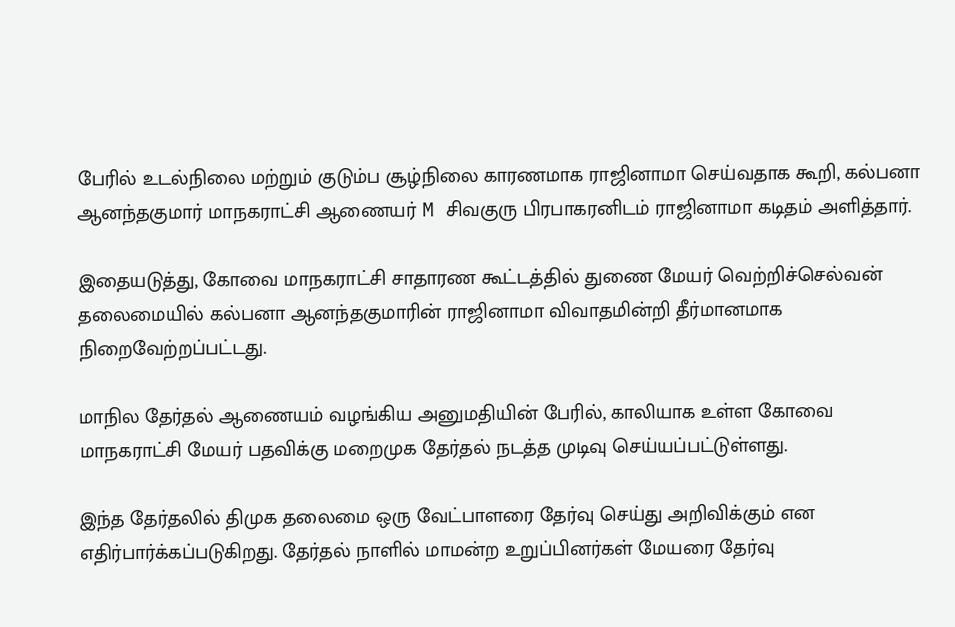பேரில் உடல்நிலை மற்றும் குடும்ப சூழ்நிலை காரணமாக ராஜினாமா செய்வதாக கூறி, கல்பனா ஆனந்தகுமார் மாநகராட்சி ஆணையர் M சிவகுரு பிரபாகரனிடம் ராஜினாமா கடிதம் அளித்தார்.

இதையடுத்து, கோவை மாநகராட்சி சாதாரண கூட்டத்தில் துணை மேயர் வெற்றிச்செல்வன் தலைமையில் கல்பனா ஆனந்தகுமாரின் ராஜினாமா விவாதமின்றி தீர்மானமாக நிறைவேற்றப்பட்டது.

மாநில தேர்தல் ஆணையம் வழங்கிய அனுமதியின் பேரில், காலியாக உள்ள கோவை மாநகராட்சி மேயர் பதவிக்கு மறைமுக தேர்தல் நடத்த முடிவு செய்யப்பட்டுள்ளது.

இந்த தேர்தலில் திமுக தலைமை ஒரு வேட்பாளரை தேர்வு செய்து அறிவிக்கும் என எதிர்பார்க்கப்படுகிறது. தேர்தல் நாளில் மாமன்ற உறுப்பினர்கள் மேயரை தேர்வு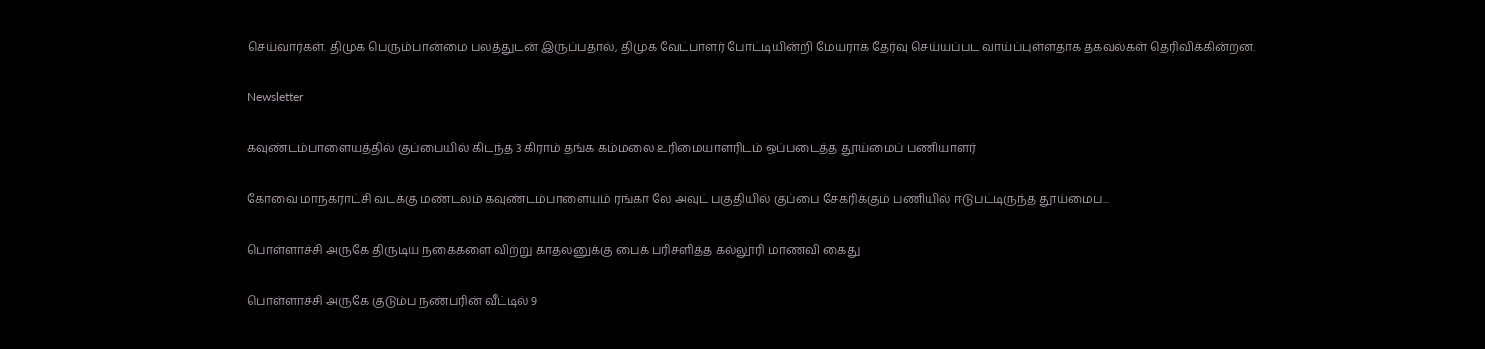செய்வார்கள். திமுக பெரும்பான்மை பலத்துடன் இருப்பதால், திமுக வேட்பாளர் போட்டியின்றி மேயராக தேர்வு செய்யப்பட வாய்ப்புள்ளதாக தகவல்கள் தெரிவிக்கின்றன.

Newsletter

கவுண்டம்பாளையத்தில் குப்பையில் கிடந்த 3 கிராம் தங்க கம்மலை உரிமையாளரிடம் ஒப்படைத்த தூய்மைப் பணியாளர்

கோவை மாநகராட்சி வடக்கு மண்டலம் கவுண்டம்பாளையம் ரங்கா லே அவுட் பகுதியில் குப்பை சேகரிக்கும் பணியில் ஈடுபட்டிருந்த தூய்மைப...

பொள்ளாச்சி அருகே திருடிய நகைகளை விற்று காதலனுக்கு பைக் பரிசளித்த கல்லூரி மாணவி கைது

பொள்ளாச்சி அருகே குடும்ப நண்பரின் வீட்டில் 9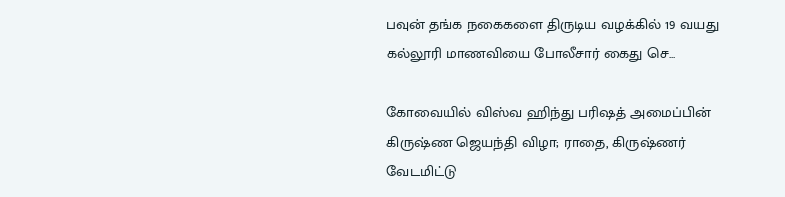பவுன் தங்க நகைகளை திருடிய வழக்கில் 19 வயது கல்லூரி மாணவியை போலீசார் கைது செ...

கோவையில் விஸ்வ ஹிந்து பரிஷத் அமைப்பின் கிருஷ்ண ஜெயந்தி விழா; ராதை, கிருஷ்ணர் வேடமிட்டு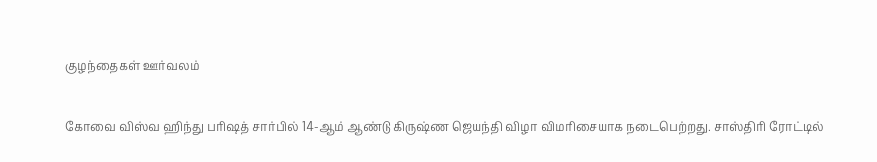குழந்தைகள் ஊர்வலம்

கோவை விஸ்வ ஹிந்து பரிஷத் சார்பில் 14-ஆம் ஆண்டு கிருஷ்ண ஜெயந்தி விழா விமரிசையாக நடைபெற்றது. சாஸ்திரி ரோட்டில்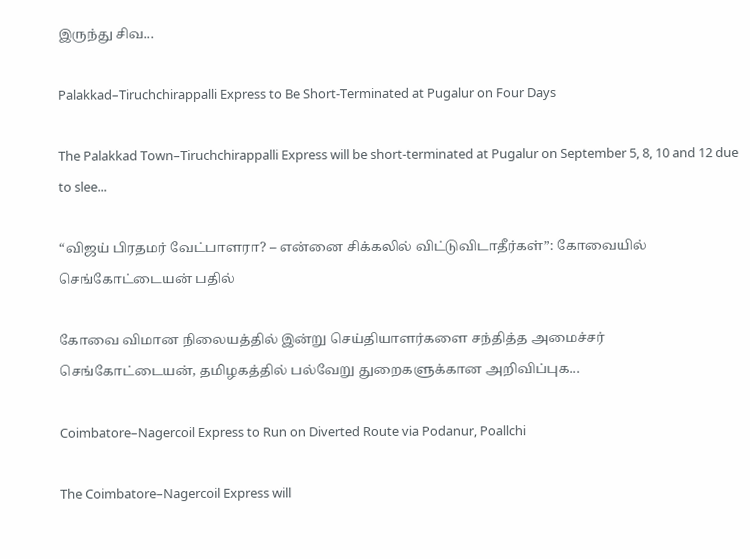இருந்து சிவ...

Palakkad–Tiruchchirappalli Express to Be Short-Terminated at Pugalur on Four Days

The Palakkad Town–Tiruchchirappalli Express will be short-terminated at Pugalur on September 5, 8, 10 and 12 due to slee...

“விஜய் பிரதமர் வேட்பாளரா? – என்னை சிக்கலில் விட்டுவிடாதீர்கள்”: கோவையில் செங்கோட்டையன் பதில்

கோவை விமான நிலையத்தில் இன்று செய்தியாளர்களை சந்தித்த அமைச்சர் செங்கோட்டையன், தமிழகத்தில் பல்வேறு துறைகளுக்கான அறிவிப்புக...

Coimbatore–Nagercoil Express to Run on Diverted Route via Podanur, Poallchi

The Coimbatore–Nagercoil Express will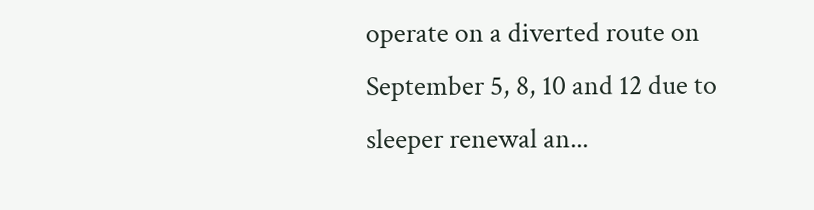operate on a diverted route on September 5, 8, 10 and 12 due to sleeper renewal an...